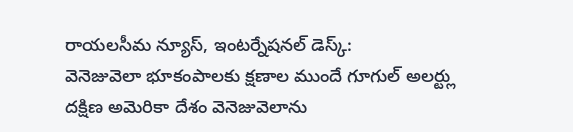రాయలసీమ న్యూస్, ఇంటర్నేషనల్ డెస్క్:
వెనెజువెలా భూకంపాలకు క్షణాల ముందే గూగుల్ అలర్ట్లు
దక్షిణ అమెరికా దేశం వెనెజువెలాను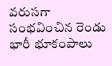వరుసగా సంభవించిన రెండు భారీ భూకంపాలు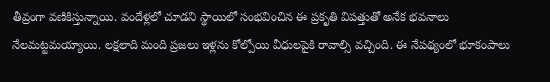తీవ్రంగా వణికిస్తున్నాయి. వందేళ్లలో చూడని స్థాయిలో సంభవించిన ఈ ప్రకృతి విపత్తుతో అనేక భవనాలు నేలమట్టమయ్యాయి. లక్షలాది మంది ప్రజలు ఇళ్లను కోల్పోయి వీధులపైకి రావాల్సి వచ్చింది. ఈ నేపథ్యంలో భూకంపాలు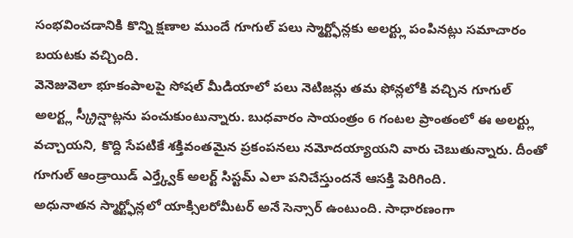సంభవించడానికి కొన్ని క్షణాల ముందే గూగుల్ పలు స్మార్ట్ఫోన్లకు అలర్ట్లు పంపినట్లు సమాచారం బయటకు వచ్చింది.
వెనెజువెలా భూకంపాలపై సోషల్ మీడియాలో పలు నెటిజన్లు తమ ఫోన్లలోకి వచ్చిన గూగుల్ అలర్ట్ల స్క్రీన్షాట్లను పంచుకుంటున్నారు. బుధవారం సాయంత్రం 6 గంటల ప్రాంతంలో ఈ అలర్ట్లు వచ్చాయని, కొద్ది సేపటికే శక్తివంతమైన ప్రకంపనలు నమోదయ్యాయని వారు చెబుతున్నారు. దీంతో గూగుల్ ఆండ్రాయిడ్ ఎర్త్క్వేక్ అలర్ట్ సిస్టమ్ ఎలా పనిచేస్తుందనే ఆసక్తి పెరిగింది.
అధునాతన స్మార్ట్ఫోన్లలో యాక్సిలరోమీటర్ అనే సెన్సార్ ఉంటుంది. సాధారణంగా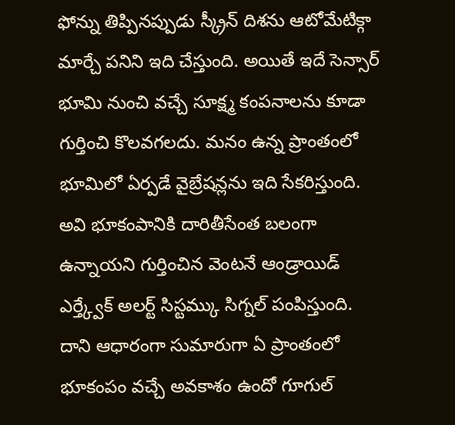ఫోన్ను తిప్పినప్పుడు స్క్రీన్ దిశను ఆటోమేటిక్గా మార్చే పనిని ఇది చేస్తుంది. అయితే ఇదే సెన్సార్ భూమి నుంచి వచ్చే సూక్ష్మ కంపనాలను కూడా గుర్తించి కొలవగలదు. మనం ఉన్న ప్రాంతంలో భూమిలో ఏర్పడే వైబ్రేషన్లను ఇది సేకరిస్తుంది. అవి భూకంపానికి దారితీసేంత బలంగా ఉన్నాయని గుర్తించిన వెంటనే ఆండ్రాయిడ్ ఎర్త్క్వేక్ అలర్ట్ సిస్టమ్కు సిగ్నల్ పంపిస్తుంది. దాని ఆధారంగా సుమారుగా ఏ ప్రాంతంలో భూకంపం వచ్చే అవకాశం ఉందో గూగుల్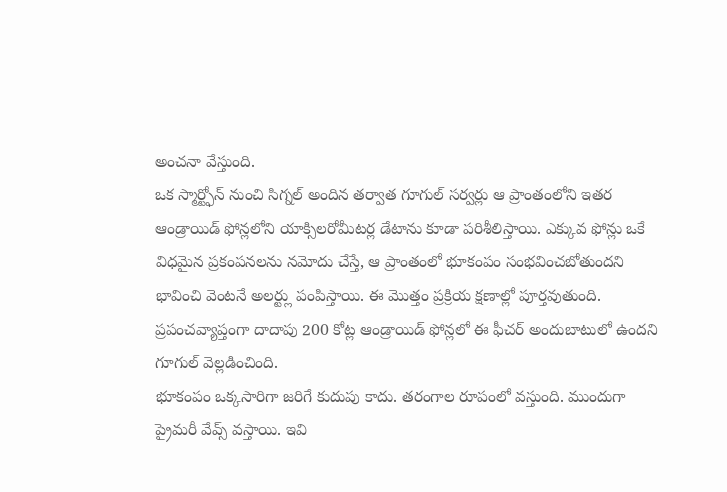అంచనా వేస్తుంది.
ఒక స్మార్ట్ఫోన్ నుంచి సిగ్నల్ అందిన తర్వాత గూగుల్ సర్వర్లు ఆ ప్రాంతంలోని ఇతర ఆండ్రాయిడ్ ఫోన్లలోని యాక్సిలరోమీటర్ల డేటాను కూడా పరిశీలిస్తాయి. ఎక్కువ ఫోన్లు ఒకే విధమైన ప్రకంపనలను నమోదు చేస్తే, ఆ ప్రాంతంలో భూకంపం సంభవించబోతుందని భావించి వెంటనే అలర్ట్లు పంపిస్తాయి. ఈ మొత్తం ప్రక్రియ క్షణాల్లో పూర్తవుతుంది. ప్రపంచవ్యాప్తంగా దాదాపు 200 కోట్ల ఆండ్రాయిడ్ ఫోన్లలో ఈ ఫీచర్ అందుబాటులో ఉందని గూగుల్ వెల్లడించింది.
భూకంపం ఒక్కసారిగా జరిగే కుదుపు కాదు. తరంగాల రూపంలో వస్తుంది. ముందుగా ప్రైమరీ వేవ్స్ వస్తాయి. ఇవి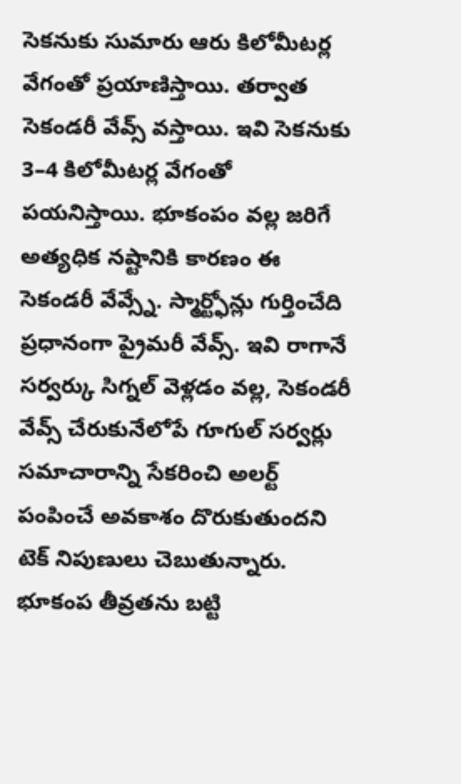సెకనుకు సుమారు ఆరు కిలోమీటర్ల వేగంతో ప్రయాణిస్తాయి. తర్వాత సెకండరీ వేవ్స్ వస్తాయి. ఇవి సెకనుకు 3–4 కిలోమీటర్ల వేగంతో పయనిస్తాయి. భూకంపం వల్ల జరిగే అత్యధిక నష్టానికి కారణం ఈ సెకండరీ వేవ్స్నే. స్మార్ట్ఫోన్లు గుర్తించేది ప్రధానంగా ప్రైమరీ వేవ్స్. ఇవి రాగానే సర్వర్కు సిగ్నల్ వెళ్లడం వల్ల, సెకండరీ వేవ్స్ చేరుకునేలోపే గూగుల్ సర్వర్లు సమాచారాన్ని సేకరించి అలర్ట్ పంపించే అవకాశం దొరుకుతుందని టెక్ నిపుణులు చెబుతున్నారు.
భూకంప తీవ్రతను బట్టి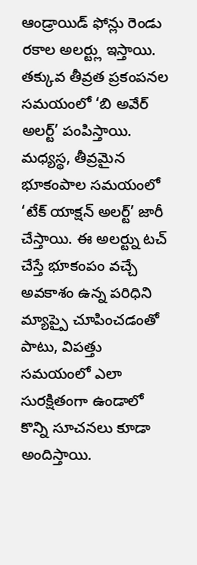ఆండ్రాయిడ్ ఫోన్లు రెండు రకాల అలర్ట్లు ఇస్తాయి. తక్కువ తీవ్రత ప్రకంపనల సమయంలో ‘బి అవేర్ అలర్ట్’ పంపిస్తాయి. మధ్యస్థ, తీవ్రమైన భూకంపాల సమయంలో ‘టేక్ యాక్షన్ అలర్ట్’ జారీ చేస్తాయి. ఈ అలర్ట్ను టచ్ చేస్తే భూకంపం వచ్చే అవకాశం ఉన్న పరిధిని మ్యాప్పై చూపించడంతో పాటు, విపత్తు సమయంలో ఎలా సురక్షితంగా ఉండాలో కొన్ని సూచనలు కూడా అందిస్తాయి.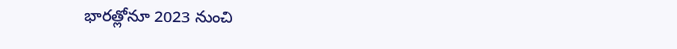భారత్లోనూ 2023 నుంచి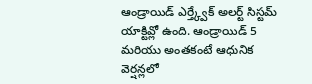ఆండ్రాయిడ్ ఎర్త్క్వేక్ అలర్ట్ సిస్టమ్ యాక్టివ్లో ఉంది. ఆండ్రాయిడ్ 5 మరియు అంతకంటే ఆధునిక వెర్షన్లలో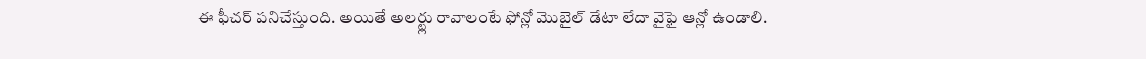ఈ ఫీచర్ పనిచేస్తుంది. అయితే అలర్ట్లు రావాలంటే ఫోన్లో మొబైల్ డేటా లేదా వైఫై ఆన్లో ఉండాలి.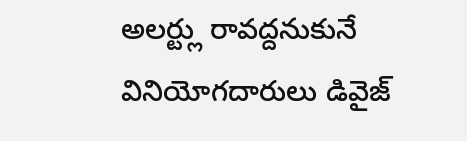అలర్ట్లు రావద్దనుకునే వినియోగదారులు డివైజ్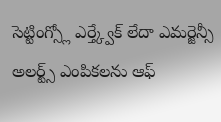సెట్టింగ్స్లో ఎర్త్క్వేక్ లేదా ఎమర్జెన్సీ అలర్ట్స్ ఎంపికలను ఆఫ్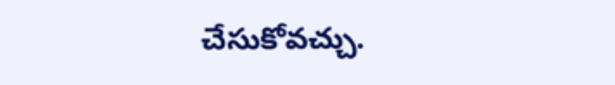చేసుకోవచ్చు.